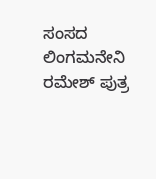ಸಂಸದ ಲಿಂಗಮನೇನಿ ರಮೇಶ್ ಪುತ್ರ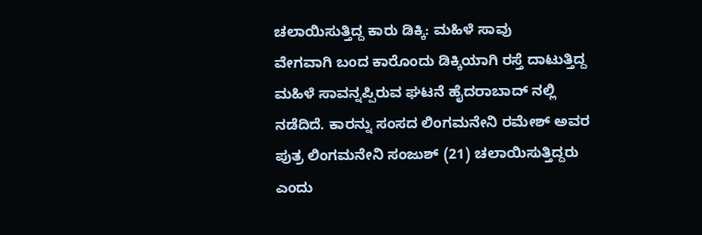ಚಲಾಯಿಸುತ್ತಿದ್ದ ಕಾರು ಡಿಕ್ಕಿ: ಮಹಿಳೆ ಸಾವು
ವೇಗವಾಗಿ ಬಂದ ಕಾರೊಂದು ಡಿಕ್ಕಿಯಾಗಿ ರಸ್ತೆ ದಾಟುತ್ತಿದ್ದ ಮಹಿಳೆ ಸಾವನ್ನಪ್ಪಿರುವ ಘಟನೆ ಹೈದರಾಬಾದ್ ನಲ್ಲಿ ನಡೆದಿದೆ. ಕಾರನ್ನು ಸಂಸದ ಲಿಂಗಮನೇನಿ ರಮೇಶ್ ಅವರ ಪುತ್ರ ಲಿಂಗಮನೇನಿ ಸಂಜುಶ್ (21) ಚಲಾಯಿಸುತ್ತಿದ್ದರು ಎಂದು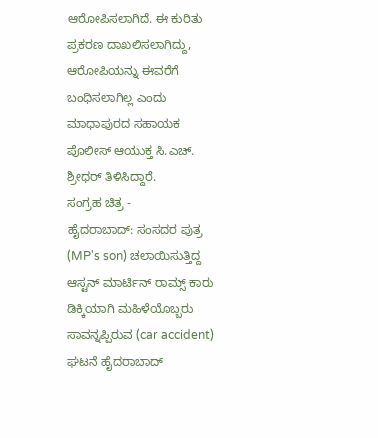ಆರೋಪಿಸಲಾಗಿದೆ. ಈ ಕುರಿತು ಪ್ರಕರಣ ದಾಖಲಿಸಲಾಗಿದ್ದು, ಆರೋಪಿಯನ್ನು ಈವರೆಗೆ ಬಂಧಿಸಲಾಗಿಲ್ಲ ಎಂದು ಮಾಧಾಪುರದ ಸಹಾಯಕ ಪೊಲೀಸ್ ಆಯುಕ್ತ ಸಿ.ಎಚ್. ಶ್ರೀಧರ್ ತಿಳಿಸಿದ್ದಾರೆ.
ಸಂಗ್ರಹ ಚಿತ್ರ -
ಹೈದರಾಬಾದ್: ಸಂಸದರ ಪುತ್ರ (MP's son) ಚಲಾಯಿಸುತ್ತಿದ್ದ ಆಸ್ಟನ್ ಮಾರ್ಟಿನ್ ರಾಮ್ಸ್ ಕಾರು ಡಿಕ್ಕಿಯಾಗಿ ಮಹಿಳೆಯೊಬ್ಬರು ಸಾವನ್ನಪ್ಪಿರುವ (car accident) ಘಟನೆ ಹೈದರಾಬಾದ್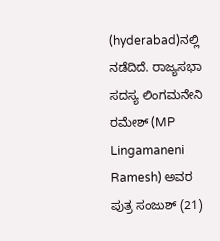(hyderabad)ನಲ್ಲಿ ನಡೆದಿದೆ. ರಾಜ್ಯಸಭಾ ಸದಸ್ಯ ಲಿಂಗಮನೇನಿ ರಮೇಶ್ (MP Lingamaneni Ramesh) ಅವರ ಪುತ್ರ ಸಂಜುಶ್ (21)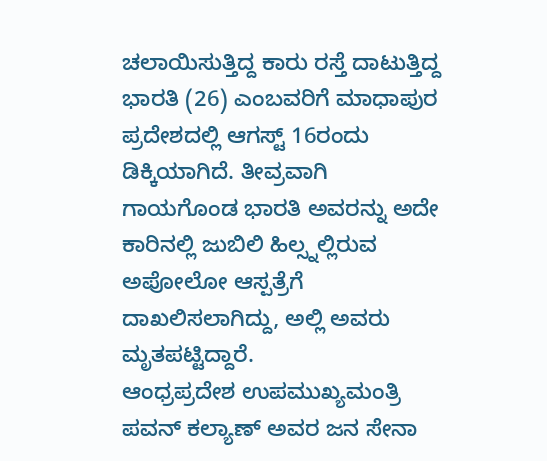ಚಲಾಯಿಸುತ್ತಿದ್ದ ಕಾರು ರಸ್ತೆ ದಾಟುತ್ತಿದ್ದ ಭಾರತಿ (26) ಎಂಬವರಿಗೆ ಮಾಧಾಪುರ ಪ್ರದೇಶದಲ್ಲಿ ಆಗಸ್ಟ್ 16ರಂದು ಡಿಕ್ಕಿಯಾಗಿದೆ. ತೀವ್ರವಾಗಿ ಗಾಯಗೊಂಡ ಭಾರತಿ ಅವರನ್ನು ಅದೇ ಕಾರಿನಲ್ಲಿ ಜುಬಿಲಿ ಹಿಲ್ಸ್ನಲ್ಲಿರುವ ಅಪೋಲೋ ಆಸ್ಪತ್ರೆಗೆ ದಾಖಲಿಸಲಾಗಿದ್ದು, ಅಲ್ಲಿ ಅವರು ಮೃತಪಟ್ಟಿದ್ದಾರೆ.
ಆಂಧ್ರಪ್ರದೇಶ ಉಪಮುಖ್ಯಮಂತ್ರಿ ಪವನ್ ಕಲ್ಯಾಣ್ ಅವರ ಜನ ಸೇನಾ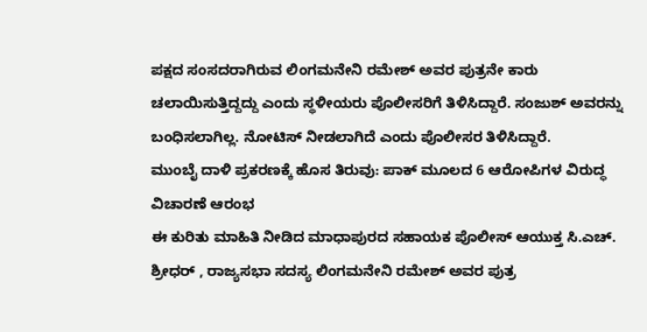ಪಕ್ಷದ ಸಂಸದರಾಗಿರುವ ಲಿಂಗಮನೇನಿ ರಮೇಶ್ ಅವರ ಪುತ್ರನೇ ಕಾರು ಚಲಾಯಿಸುತ್ತಿದ್ದದ್ದು ಎಂದು ಸ್ಥಳೀಯರು ಪೊಲೀಸರಿಗೆ ತಿಳಿಸಿದ್ದಾರೆ. ಸಂಜುಶ್ ಅವರನ್ನು ಬಂಧಿಸಲಾಗಿಲ್ಲ. ನೋಟಿಸ್ ನೀಡಲಾಗಿದೆ ಎಂದು ಪೊಲೀಸರ ತಿಳಿಸಿದ್ದಾರೆ.
ಮುಂಬೈ ದಾಳಿ ಪ್ರಕರಣಕ್ಕೆ ಹೊಸ ತಿರುವು: ಪಾಕ್ ಮೂಲದ 6 ಆರೋಪಿಗಳ ವಿರುದ್ಧ ವಿಚಾರಣೆ ಆರಂಭ
ಈ ಕುರಿತು ಮಾಹಿತಿ ನೀಡಿದ ಮಾಧಾಪುರದ ಸಹಾಯಕ ಪೊಲೀಸ್ ಆಯುಕ್ತ ಸಿ.ಎಚ್. ಶ್ರೀಧರ್ , ರಾಜ್ಯಸಭಾ ಸದಸ್ಯ ಲಿಂಗಮನೇನಿ ರಮೇಶ್ ಅವರ ಪುತ್ರ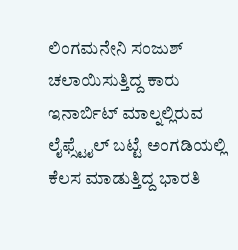ಲಿಂಗಮನೇನಿ ಸಂಜುಶ್ ಚಲಾಯಿಸುತ್ತಿದ್ದ ಕಾರು ಇನಾರ್ಬಿಟ್ ಮಾಲ್ನಲ್ಲಿರುವ ಲೈಫ್ಸ್ಟೈಲ್ ಬಟ್ಟೆ ಅಂಗಡಿಯಲ್ಲಿ ಕೆಲಸ ಮಾಡುತ್ತಿದ್ದ ಭಾರತಿ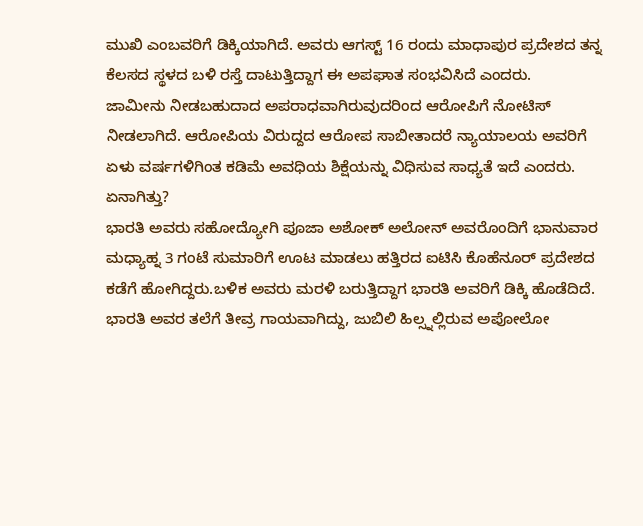ಮುಖಿ ಎಂಬವರಿಗೆ ಡಿಕ್ಕಿಯಾಗಿದೆ. ಅವರು ಆಗಸ್ಟ್ 16 ರಂದು ಮಾಧಾಪುರ ಪ್ರದೇಶದ ತನ್ನ ಕೆಲಸದ ಸ್ಥಳದ ಬಳಿ ರಸ್ತೆ ದಾಟುತ್ತಿದ್ದಾಗ ಈ ಅಪಘಾತ ಸಂಭವಿಸಿದೆ ಎಂದರು.
ಜಾಮೀನು ನೀಡಬಹುದಾದ ಅಪರಾಧವಾಗಿರುವುದರಿಂದ ಆರೋಪಿಗೆ ನೋಟಿಸ್ ನೀಡಲಾಗಿದೆ. ಆರೋಪಿಯ ವಿರುದ್ದದ ಆರೋಪ ಸಾಬೀತಾದರೆ ನ್ಯಾಯಾಲಯ ಅವರಿಗೆ ಏಳು ವರ್ಷಗಳಿಗಿಂತ ಕಡಿಮೆ ಅವಧಿಯ ಶಿಕ್ಷೆಯನ್ನು ವಿಧಿಸುವ ಸಾಧ್ಯತೆ ಇದೆ ಎಂದರು.
ಏನಾಗಿತ್ತು?
ಭಾರತಿ ಅವರು ಸಹೋದ್ಯೋಗಿ ಪೂಜಾ ಅಶೋಕ್ ಅಲೋನ್ ಅವರೊಂದಿಗೆ ಭಾನುವಾರ ಮಧ್ಯಾಹ್ನ 3 ಗಂಟೆ ಸುಮಾರಿಗೆ ಊಟ ಮಾಡಲು ಹತ್ತಿರದ ಐಟಿಸಿ ಕೊಹೆನೂರ್ ಪ್ರದೇಶದ ಕಡೆಗೆ ಹೋಗಿದ್ದರು.ಬಳಿಕ ಅವರು ಮರಳಿ ಬರುತ್ತಿದ್ದಾಗ ಭಾರತಿ ಅವರಿಗೆ ಡಿಕ್ಕಿ ಹೊಡೆದಿದೆ. ಭಾರತಿ ಅವರ ತಲೆಗೆ ತೀವ್ರ ಗಾಯವಾಗಿದ್ದು, ಜುಬಿಲಿ ಹಿಲ್ಸ್ನಲ್ಲಿರುವ ಅಪೋಲೋ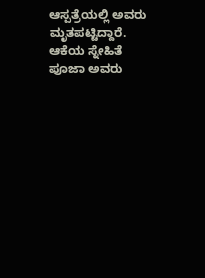ಆಸ್ಪತ್ರೆಯಲ್ಲಿ ಅವರು ಮೃತಪಟ್ಟಿದ್ದಾರೆ.
ಆಕೆಯ ಸ್ನೇಹಿತೆ ಪೂಜಾ ಅವರು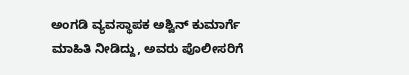ಅಂಗಡಿ ವ್ಯವಸ್ಥಾಪಕ ಅಶ್ವಿನ್ ಕುಮಾರ್ಗೆ ಮಾಹಿತಿ ನೀಡಿದ್ದು, ಅವರು ಪೊಲೀಸರಿಗೆ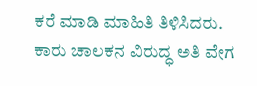ಕರೆ ಮಾಡಿ ಮಾಹಿತಿ ತಿಳಿಸಿದರು. ಕಾರು ಚಾಲಕನ ವಿರುದ್ಧ ಅತಿ ವೇಗ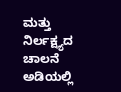ಮತ್ತು ನಿರ್ಲಕ್ಷ್ಯದ ಚಾಲನೆ ಅಡಿಯಲ್ಲಿ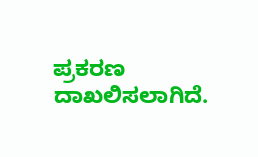ಪ್ರಕರಣ ದಾಖಲಿಸಲಾಗಿದೆ.